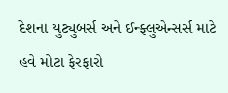દેશના યુટ્યુબર્સ અને ઈન્ફ્લુએન્સર્સ માટે હવે મોટા ફેરફારો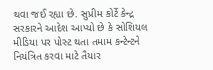થવા જઈ રહ્યા છે. સુપ્રીમ કોર્ટે કેન્દ્ર સરકારને આદેશ આપ્યો છે કે સોશિયલ મીડિયા પર પોસ્ટ થતા તમામ કન્ટેન્ટને નિયંત્રિત કરવા માટે તૈયાર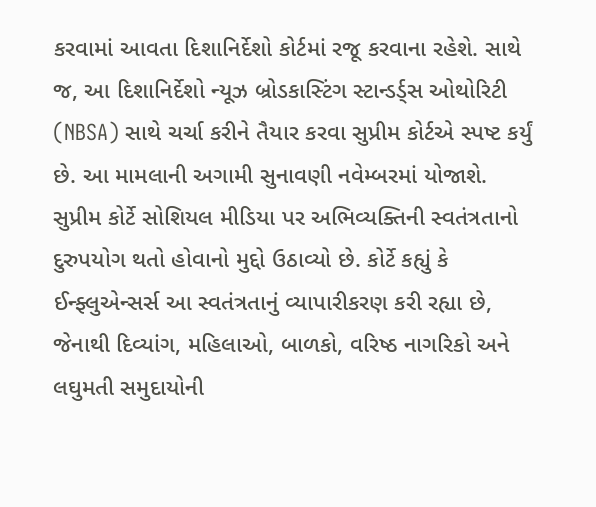કરવામાં આવતા દિશાનિર્દેશો કોર્ટમાં રજૂ કરવાના રહેશે. સાથે જ, આ દિશાનિર્દેશો ન્યૂઝ બ્રોડકાસ્ટિંગ સ્ટાન્ડર્ડ્સ ઓથોરિટી (NBSA) સાથે ચર્ચા કરીને તૈયાર કરવા સુપ્રીમ કોર્ટએ સ્પષ્ટ કર્યું છે. આ મામલાની અગામી સુનાવણી નવેમ્બરમાં યોજાશે.
સુપ્રીમ કોર્ટે સોશિયલ મીડિયા પર અભિવ્યક્તિની સ્વતંત્રતાનો દુરુપયોગ થતો હોવાનો મુદ્દો ઉઠાવ્યો છે. કોર્ટે કહ્યું કે ઈન્ફ્લુએન્સર્સ આ સ્વતંત્રતાનું વ્યાપારીકરણ કરી રહ્યા છે, જેનાથી દિવ્યાંગ, મહિલાઓ, બાળકો, વરિષ્ઠ નાગરિકો અને લઘુમતી સમુદાયોની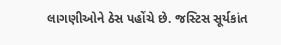લાગણીઓને ઠેસ પહોંચે છે. જસ્ટિસ સૂર્યકાંત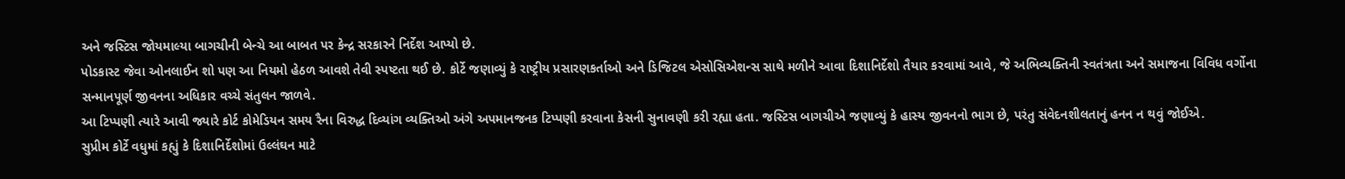અને જસ્ટિસ જોયમાલ્યા બાગચીની બેન્ચે આ બાબત પર કેન્દ્ર સરકારને નિર્દેશ આપ્યો છે.
પોડકાસ્ટ જેવા ઓનલાઈન શો પણ આ નિયમો હેઠળ આવશે તેવી સ્પષ્ટતા થઈ છે. કોર્ટે જણાવ્યું કે રાષ્ટ્રીય પ્રસારણકર્તાઓ અને ડિજિટલ એસોસિએશન્સ સાથે મળીને આવા દિશાનિર્દેશો તૈયાર કરવામાં આવે, જે અભિવ્યક્તિની સ્વતંત્રતા અને સમાજના વિવિધ વર્ગોના સન્માનપૂર્ણ જીવનના અધિકાર વચ્ચે સંતુલન જાળવે.
આ ટિપ્પણી ત્યારે આવી જ્યારે કોર્ટ કોમેડિયન સમય રૈના વિરુદ્ધ દિવ્યાંગ વ્યક્તિઓ અંગે અપમાનજનક ટિપ્પણી કરવાના કેસની સુનાવણી કરી રહ્યા હતા. જસ્ટિસ બાગચીએ જણાવ્યું કે હાસ્ય જીવનનો ભાગ છે, પરંતુ સંવેદનશીલતાનું હનન ન થવું જોઈએ.
સુપ્રીમ કોર્ટે વધુમાં કહ્યું કે દિશાનિર્દેશોમાં ઉલ્લંઘન માટે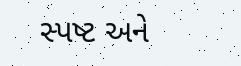સ્પષ્ટ અને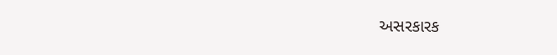અસરકારક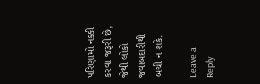પરિણામો નક્કી કરવા જરૂરી છે, જેથી લોકો જવાબદારીથી બચી ન શકે.

Leave a Reply